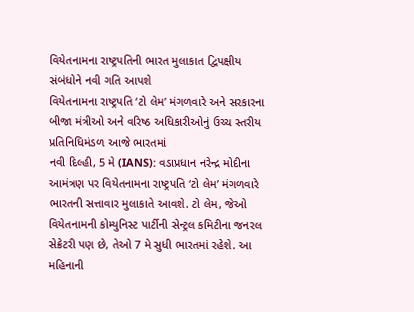વિયેતનામના રાષ્ટ્રપતિની ભારત મુલાકાત દ્વિપક્ષીય સંબંધોને નવી ગતિ આપશે
વિયેતનામના રાષ્ટ્રપતિ ‘ટો લેમ’ મંગળવારે અને સરકારના બીજા મંત્રીઓ અને વરિષ્ઠ અધિકારીઓનું ઉચ્ચ સ્તરીય પ્રતિનિધિમંડળ આજે ભારતમાં
નવી દિલ્હી, 5 મે (IANS): વડાપ્રધાન નરેન્દ્ર મોદીના આમંત્રણ પર વિયેતનામના રાષ્ટ્રપતિ ‘ટો લેમ’ મંગળવારે ભારતની સત્તાવાર મુલાકાતે આવશે. ટો લેમ, જેઓ વિયેતનામની કોમ્યુનિસ્ટ પાર્ટીની સેન્ટ્રલ કમિટીના જનરલ સેક્રેટરી પણ છે, તેઓ 7 મે સુધી ભારતમાં રહેશે. આ મહિનાની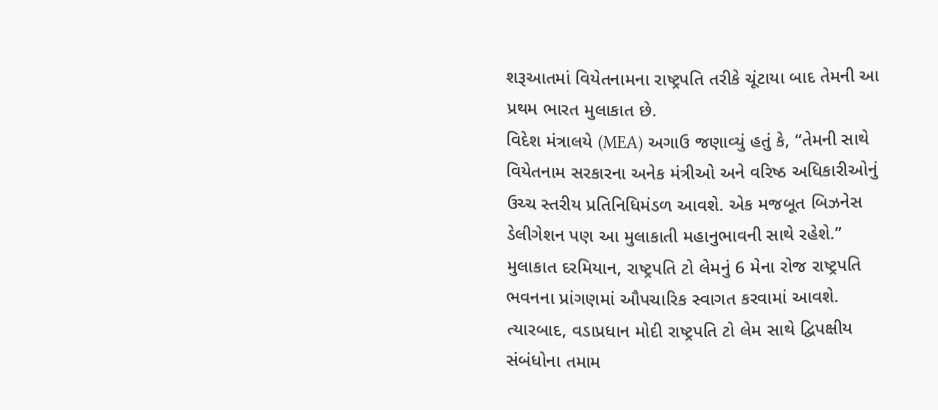શરૂઆતમાં વિયેતનામના રાષ્ટ્રપતિ તરીકે ચૂંટાયા બાદ તેમની આ પ્રથમ ભારત મુલાકાત છે.
વિદેશ મંત્રાલયે (MEA) અગાઉ જણાવ્યું હતું કે, “તેમની સાથે વિયેતનામ સરકારના અનેક મંત્રીઓ અને વરિષ્ઠ અધિકારીઓનું ઉચ્ચ સ્તરીય પ્રતિનિધિમંડળ આવશે. એક મજબૂત બિઝનેસ ડેલીગેશન પણ આ મુલાકાતી મહાનુભાવની સાથે રહેશે.”
મુલાકાત દરમિયાન, રાષ્ટ્રપતિ ટો લેમનું 6 મેના રોજ રાષ્ટ્રપતિ ભવનના પ્રાંગણમાં ઔપચારિક સ્વાગત કરવામાં આવશે.
ત્યારબાદ, વડાપ્રધાન મોદી રાષ્ટ્રપતિ ટો લેમ સાથે દ્વિપક્ષીય સંબંધોના તમામ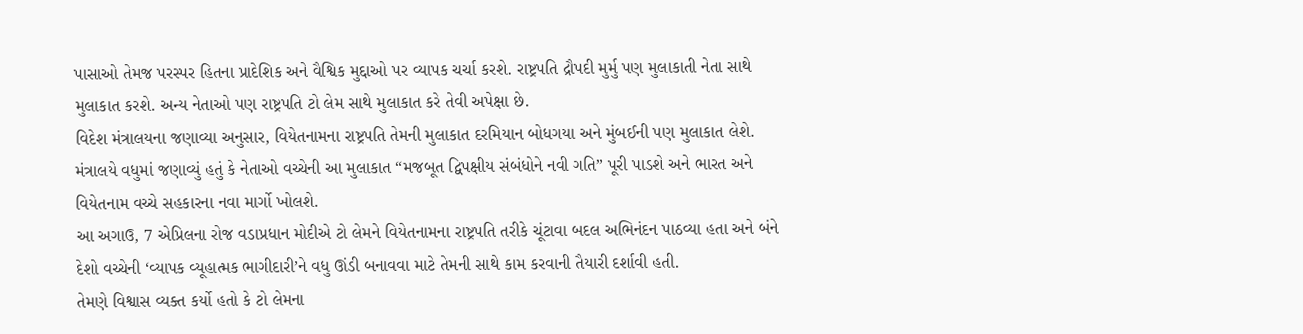પાસાઓ તેમજ પરસ્પર હિતના પ્રાદેશિક અને વૈશ્વિક મુદ્દાઓ પર વ્યાપક ચર્ચા કરશે. રાષ્ટ્રપતિ દ્રૌપદી મુર્મુ પણ મુલાકાતી નેતા સાથે મુલાકાત કરશે. અન્ય નેતાઓ પણ રાષ્ટ્રપતિ ટો લેમ સાથે મુલાકાત કરે તેવી અપેક્ષા છે.
વિદેશ મંત્રાલયના જણાવ્યા અનુસાર, વિયેતનામના રાષ્ટ્રપતિ તેમની મુલાકાત દરમિયાન બોધગયા અને મુંબઈની પણ મુલાકાત લેશે.
મંત્રાલયે વધુમાં જણાવ્યું હતું કે નેતાઓ વચ્ચેની આ મુલાકાત “મજબૂત દ્વિપક્ષીય સંબંધોને નવી ગતિ” પૂરી પાડશે અને ભારત અને વિયેતનામ વચ્ચે સહકારના નવા માર્ગો ખોલશે.
આ અગાઉ, 7 એપ્રિલના રોજ વડાપ્રધાન મોદીએ ટો લેમને વિયેતનામના રાષ્ટ્રપતિ તરીકે ચૂંટાવા બદલ અભિનંદન પાઠવ્યા હતા અને બંને દેશો વચ્ચેની ‘વ્યાપક વ્યૂહાત્મક ભાગીદારી’ને વધુ ઊંડી બનાવવા માટે તેમની સાથે કામ કરવાની તૈયારી દર્શાવી હતી.
તેમણે વિશ્વાસ વ્યક્ત કર્યો હતો કે ટો લેમના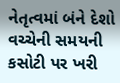નેતૃત્વમાં બંને દેશો વચ્ચેની સમયની કસોટી પર ખરી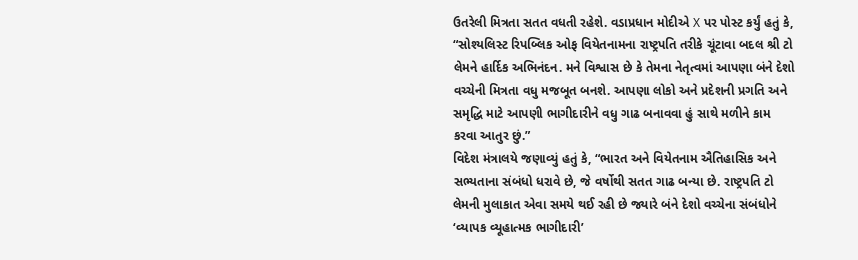ઉતરેલી મિત્રતા સતત વધતી રહેશે. વડાપ્રધાન મોદીએ X પર પોસ્ટ કર્યું હતું કે, “સોશ્યલિસ્ટ રિપબ્લિક ઓફ વિયેતનામના રાષ્ટ્રપતિ તરીકે ચૂંટાવા બદલ શ્રી ટો લેમને હાર્દિક અભિનંદન. મને વિશ્વાસ છે કે તેમના નેતૃત્વમાં આપણા બંને દેશો વચ્ચેની મિત્રતા વધુ મજબૂત બનશે. આપણા લોકો અને પ્રદેશની પ્રગતિ અને સમૃદ્ધિ માટે આપણી ભાગીદારીને વધુ ગાઢ બનાવવા હું સાથે મળીને કામ કરવા આતુર છું.”
વિદેશ મંત્રાલયે જણાવ્યું હતું કે, “ભારત અને વિયેતનામ ઐતિહાસિક અને સભ્યતાના સંબંધો ધરાવે છે, જે વર્ષોથી સતત ગાઢ બન્યા છે. રાષ્ટ્રપતિ ટો લેમની મુલાકાત એવા સમયે થઈ રહી છે જ્યારે બંને દેશો વચ્ચેના સંબંધોને ‘વ્યાપક વ્યૂહાત્મક ભાગીદારી’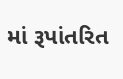માં રૂપાંતરિત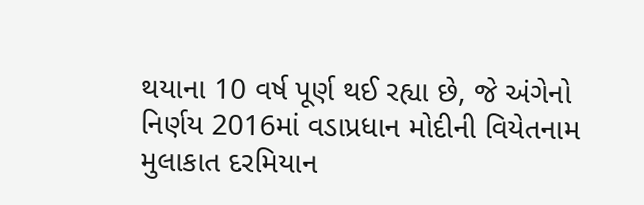થયાના 10 વર્ષ પૂર્ણ થઈ રહ્યા છે, જે અંગેનો નિર્ણય 2016માં વડાપ્રધાન મોદીની વિયેતનામ મુલાકાત દરમિયાન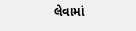લેવામાં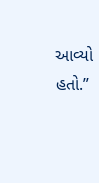આવ્યો હતો.”